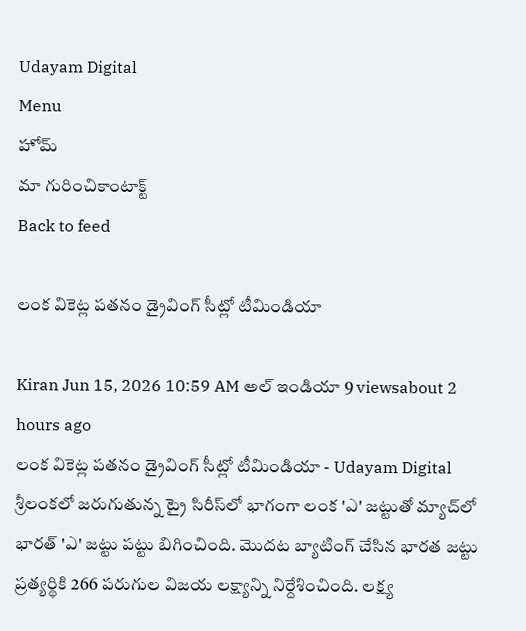Udayam Digital
Menu
హోమ్
మా గురించికాంటాక్ట్
Back to feed

లంక వికెట్ల పతనం డ్రైవింగ్ సీట్లో టీమిండియా

Kiran Jun 15, 2026 10:59 AM అల్ ఇండియా 9 viewsabout 2 hours ago
లంక వికెట్ల పతనం డ్రైవింగ్ సీట్లో టీమిండియా - Udayam Digital
శ్రీలంకలో జరుగుతున్న ట్రై సిరీస్‌లో భాగంగా లంక 'ఎ' జట్టుతో మ్యాచ్‌లో భారత్ 'ఎ' జట్టు పట్టు బిగించింది. మొదట బ్యాటింగ్ చేసిన భారత జట్టు ప్రత్యర్థికి 266 పరుగుల విజయ లక్ష్యాన్ని నిర్దేశించింది. లక్ష్య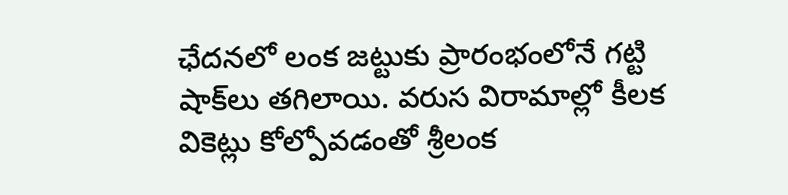ఛేదనలో లంక జట్టుకు ప్రారంభంలోనే గట్టి షాక్‌లు తగిలాయి. వరుస విరామాల్లో కీలక వికెట్లు కోల్పోవడంతో శ్రీలంక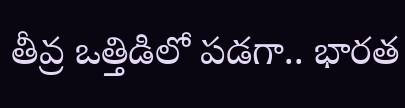తీవ్ర ఒత్తిడిలో పడగా.. భారత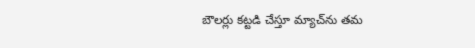బౌలర్లు కట్టడి చేస్తూ మ్యాచ్‌ను తమ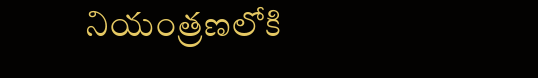నియంత్రణలోకి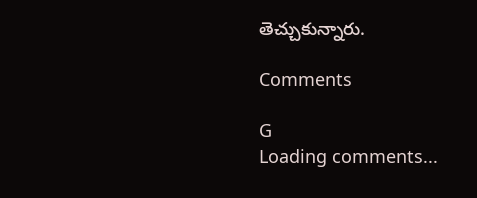తెచ్చుకున్నారు.

Comments

G
Loading comments...